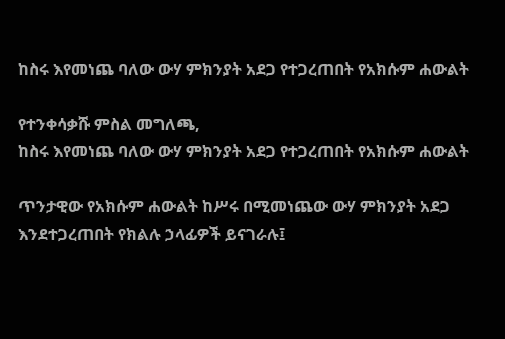ከስሩ እየመነጨ ባለው ውሃ ምክንያት አደጋ የተጋረጠበት የአክሱም ሐውልት

የተንቀሳቃሹ ምስል መግለጫ,
ከስሩ እየመነጨ ባለው ውሃ ምክንያት አደጋ የተጋረጠበት የአክሱም ሐውልት

ጥንታዊው የአክሱም ሐውልት ከሥሩ በሚመነጨው ውሃ ምክንያት አደጋ እንደተጋረጠበት የክልሉ ኃላፊዎች ይናገራሉ፤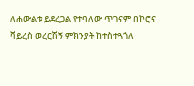ለሐውልቱ ይደረጋል የተባለው ጥገናም በኮሮና ቫይረስ ወረርሽኝ ምክንያት ከተስተጓጎለ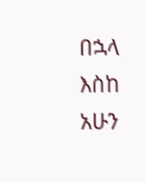በኋላ እስከ አሁን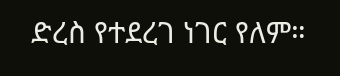ድረስ የተደረገ ነገር የለም።